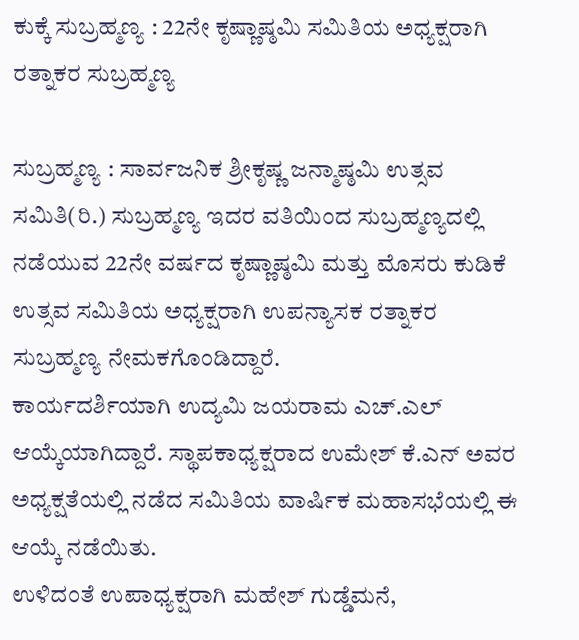ಕುಕ್ಕೆ ಸುಬ್ರಹ್ಮಣ್ಯ : 22ನೇ ಕೃಷ್ಣಾಷ್ಠಮಿ ಸಮಿತಿಯ ಅಧ್ಯಕ್ಷರಾಗಿ ರತ್ನಾಕರ ಸುಬ್ರಹ್ಮಣ್ಯ

ಸುಬ್ರಹ್ಮಣ್ಯ : ಸಾರ್ವಜನಿಕ ಶ್ರೀಕೃಷ್ಣ ಜನ್ಮಾಷ್ಠಮಿ ಉತ್ಸವ ಸಮಿತಿ(ರಿ.) ಸುಬ್ರಹ್ಮಣ್ಯ ಇದರ ವತಿಯಿಂದ ಸುಬ್ರಹ್ಮಣ್ಯದಲ್ಲಿ ನಡೆಯುವ 22ನೇ ವರ್ಷದ ಕೃಷ್ಣಾಷ್ಠಮಿ ಮತ್ತು ಮೊಸರು ಕುಡಿಕೆ ಉತ್ಸವ ಸಮಿತಿಯ ಅಧ್ಯಕ್ಷರಾಗಿ ಉಪನ್ಯಾಸಕ ರತ್ನಾಕರ ಸುಬ್ರಹ್ಮಣ್ಯ ನೇಮಕಗೊಂಡಿದ್ದಾರೆ.
ಕಾರ್ಯದರ್ಶಿಯಾಗಿ ಉದ್ಯಮಿ ಜಯರಾಮ ಎಚ್.ಎಲ್ ಆಯ್ಕೆಯಾಗಿದ್ದಾರೆ. ಸ್ಥಾಪಕಾಧ್ಯಕ್ಷರಾದ ಉಮೇಶ್ ಕೆ.ಎನ್ ಅವರ ಅಧ್ಯಕ್ಷತೆಯಲ್ಲಿ ನಡೆದ ಸಮಿತಿಯ ವಾರ್ಷಿಕ ಮಹಾಸಭೆಯಲ್ಲಿ ಈ ಆಯ್ಕೆ ನಡೆಯಿತು.
ಉಳಿದಂತೆ ಉಪಾಧ್ಯಕ್ಷರಾಗಿ ಮಹೇಶ್ ಗುಡ್ಡೆಮನೆ,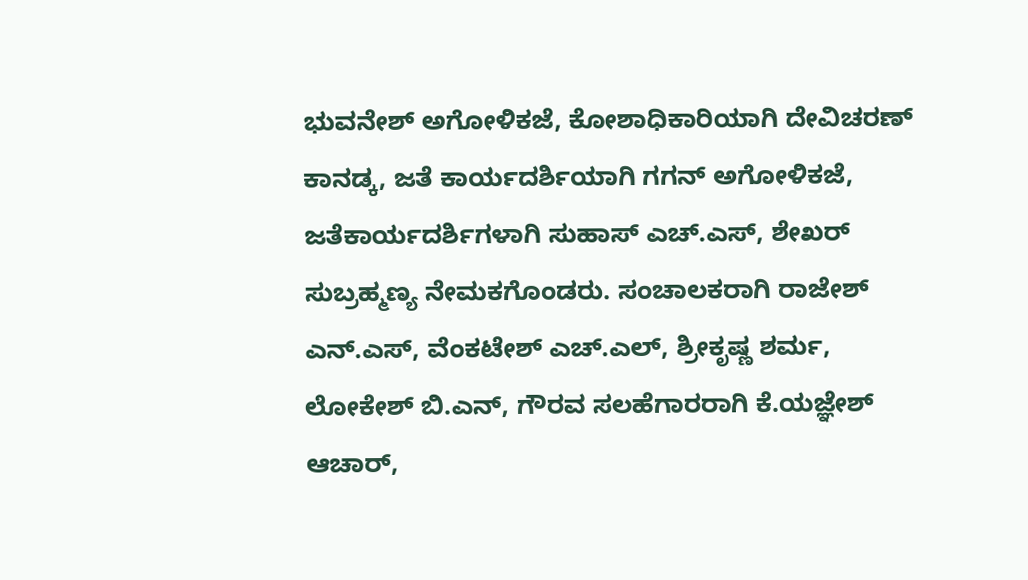ಭುವನೇಶ್ ಅಗೋಳಿಕಜೆ, ಕೋಶಾಧಿಕಾರಿಯಾಗಿ ದೇವಿಚರಣ್ ಕಾನಡ್ಕ, ಜತೆ ಕಾರ್ಯದರ್ಶಿಯಾಗಿ ಗಗನ್ ಅಗೋಳಿಕಜೆ, ಜತೆಕಾರ್ಯದರ್ಶಿಗಳಾಗಿ ಸುಹಾಸ್ ಎಚ್.ಎಸ್, ಶೇಖರ್ ಸುಬ್ರಹ್ಮಣ್ಯ ನೇಮಕಗೊಂಡರು. ಸಂಚಾಲಕರಾಗಿ ರಾಜೇಶ್ ಎನ್.ಎಸ್, ವೆಂಕಟೇಶ್ ಎಚ್.ಎಲ್, ಶ್ರೀಕೃಷ್ಣ ಶರ್ಮ, ಲೋಕೇಶ್ ಬಿ.ಎನ್, ಗೌರವ ಸಲಹೆಗಾರರಾಗಿ ಕೆ.ಯಜ್ಞೇಶ್ ಆಚಾರ್,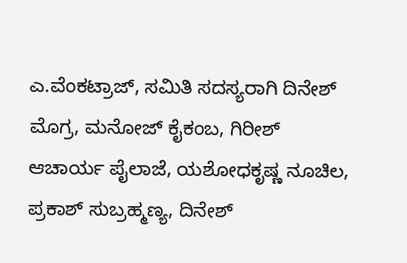ಎ.ವೆಂಕಟ್ರಾಜ್, ಸಮಿತಿ ಸದಸ್ಯರಾಗಿ ದಿನೇಶ್ ಮೊಗ್ರ, ಮನೋಜ್ ಕೈಕಂಬ, ಗಿರೀಶ್ ಆಚಾರ್ಯ ಪೈಲಾಜೆ, ಯಶೋಧಕೃಷ್ಣ ನೂಚಿಲ, ಪ್ರಕಾಶ್ ಸುಬ್ರಹ್ಮಣ್ಯ, ದಿನೇಶ್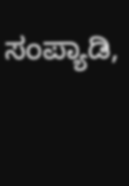ಸಂಪ್ಯಾಡಿ,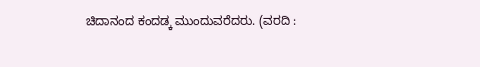ಚಿದಾನಂದ ಕಂದಡ್ಕ ಮುಂದುವರೆದರು. (ವರದಿ :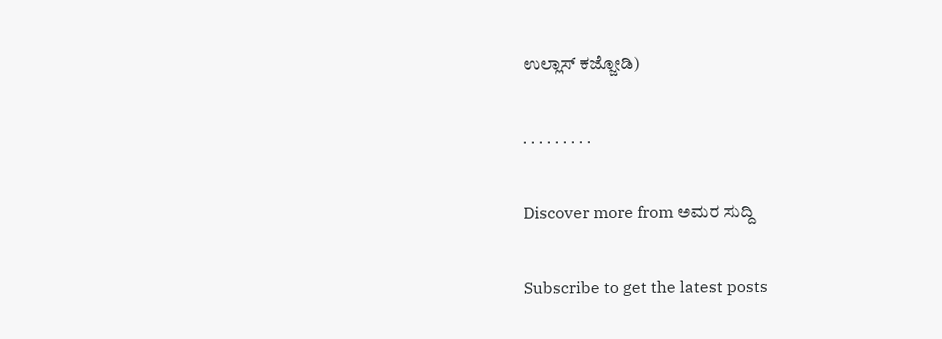ಉಲ್ಲಾಸ್ ಕಜ್ಜೋಡಿ)

. . . . . . . . .

Discover more from ಅಮರ ಸುದ್ದಿ

Subscribe to get the latest posts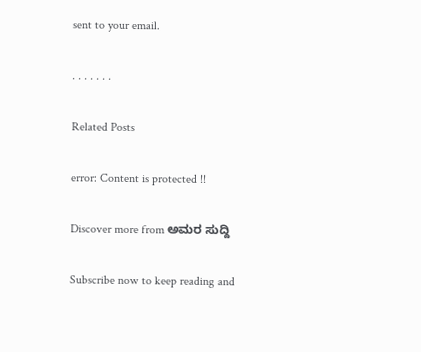sent to your email.

. . . . . . .

Related Posts

error: Content is protected !!

Discover more from ಅಮರ ಸುದ್ದಿ

Subscribe now to keep reading and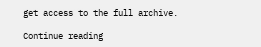get access to the full archive.

Continue reading